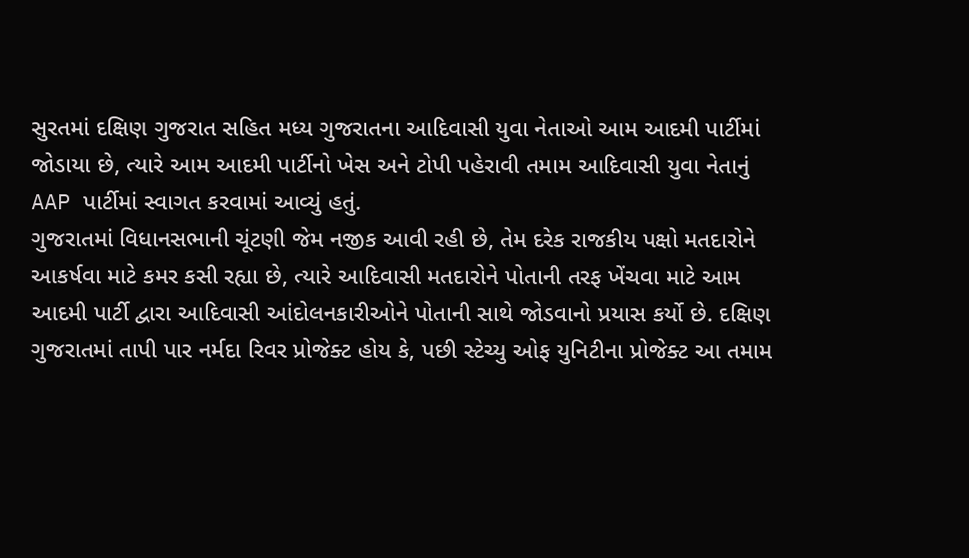સુરતમાં દક્ષિણ ગુજરાત સહિત મધ્ય ગુજરાતના આદિવાસી યુવા નેતાઓ આમ આદમી પાર્ટીમાં જોડાયા છે, ત્યારે આમ આદમી પાર્ટીનો ખેસ અને ટોપી પહેરાવી તમામ આદિવાસી યુવા નેતાનું AAP પાર્ટીમાં સ્વાગત કરવામાં આવ્યું હતું.
ગુજરાતમાં વિધાનસભાની ચૂંટણી જેમ નજીક આવી રહી છે, તેમ દરેક રાજકીય પક્ષો મતદારોને આકર્ષવા માટે કમર કસી રહ્યા છે, ત્યારે આદિવાસી મતદારોને પોતાની તરફ ખેંચવા માટે આમ આદમી પાર્ટી દ્વારા આદિવાસી આંદોલનકારીઓને પોતાની સાથે જોડવાનો પ્રયાસ કર્યો છે. દક્ષિણ ગુજરાતમાં તાપી પાર નર્મદા રિવર પ્રોજેક્ટ હોય કે, પછી સ્ટેચ્યુ ઓફ યુનિટીના પ્રોજેક્ટ આ તમામ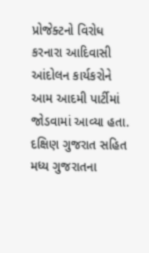પ્રોજેક્ટનો વિરોધ કરનારા આદિવાસી આંદોલન કાર્યકરોને આમ આદમી પાર્ટીમાં જોડવામાં આવ્યા હતા. દક્ષિણ ગુજરાત સહિત મધ્ય ગુજરાતના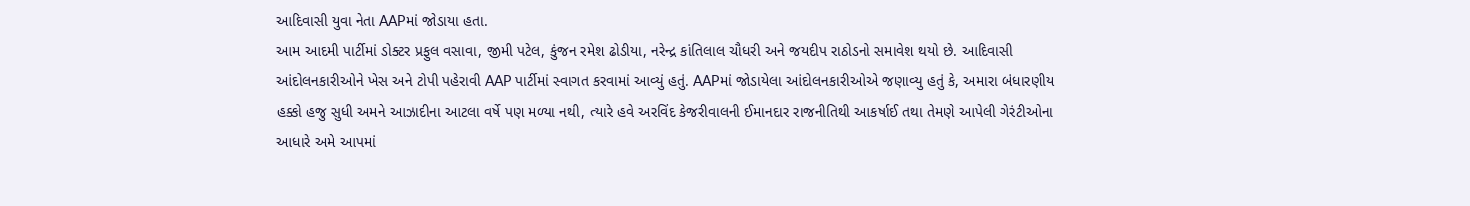આદિવાસી યુવા નેતા AAPમાં જોડાયા હતા.
આમ આદમી પાર્ટીમાં ડોક્ટર પ્રફુલ વસાવા, જીમી પટેલ, કુંજન રમેશ ઢોડીયા, નરેન્દ્ર કાંતિલાલ ચૌધરી અને જયદીપ રાઠોડનો સમાવેશ થયો છે. આદિવાસી આંદોલનકારીઓને ખેસ અને ટોપી પહેરાવી AAP પાર્ટીમાં સ્વાગત કરવામાં આવ્યું હતું. AAPમાં જોડાયેલા આંદોલનકારીઓએ જણાવ્યુ હતું કે, અમારા બંધારણીય હક્કો હજુ સુધી અમને આઝાદીના આટલા વર્ષે પણ મળ્યા નથી, ત્યારે હવે અરવિંદ કેજરીવાલની ઈમાનદાર રાજનીતિથી આકર્ષાઈ તથા તેમણે આપેલી ગેરંટીઓના આધારે અમે આપમાં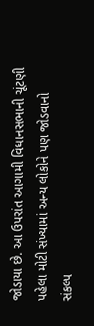જોડાયા છે. આ ઉપરાંત આગામી વિધાનસભાની ચૂંટણી પહેલા મોટી સંખ્યામાં અન્ય લોકોને પણ જોડવાનો સંકલ્પ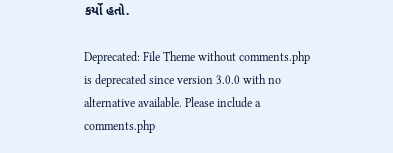કર્યો હતો.

Deprecated: File Theme without comments.php is deprecated since version 3.0.0 with no alternative available. Please include a comments.php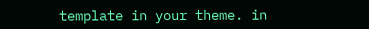template in your theme. in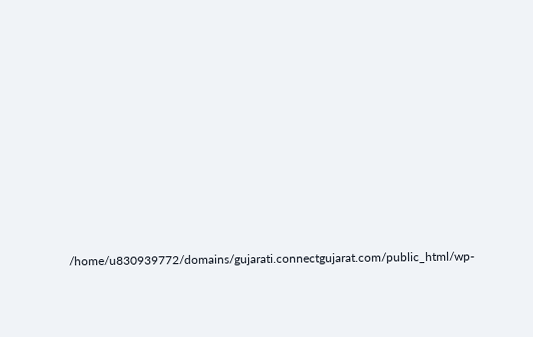/home/u830939772/domains/gujarati.connectgujarat.com/public_html/wp-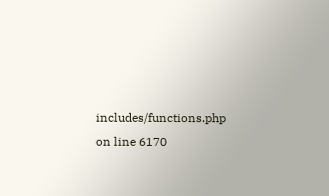includes/functions.php on line 6170